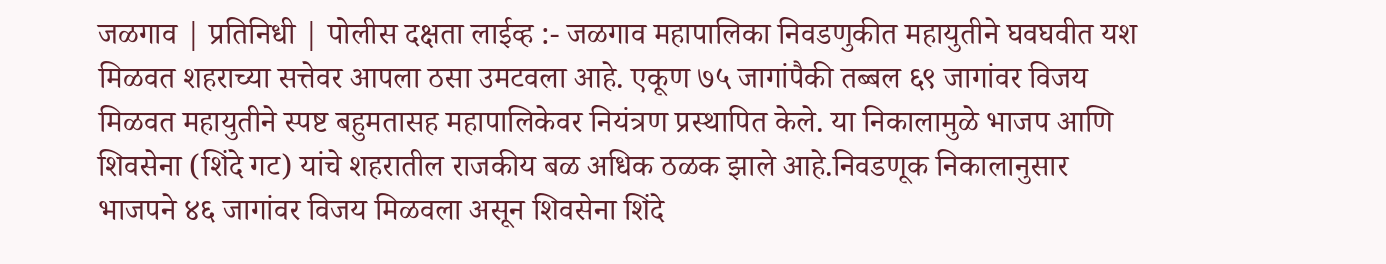जळगाव | प्रतिनिधी | पोलीस दक्षता लाईव्ह :- जळगाव महापालिका निवडणुकीत महायुतीने घवघवीत यश मिळवत शहराच्या सत्तेवर आपला ठसा उमटवला आहे. एकूण ७५ जागांपैकी तब्बल ६९ जागांवर विजय मिळवत महायुतीने स्पष्ट बहुमतासह महापालिकेवर नियंत्रण प्रस्थापित केले. या निकालामुळे भाजप आणि शिवसेना (शिंदे गट) यांचे शहरातील राजकीय बळ अधिक ठळक झाले आहे.निवडणूक निकालानुसार भाजपने ४६ जागांवर विजय मिळवला असून शिवसेना शिंदे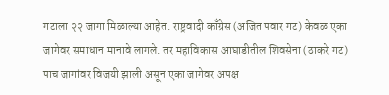गटाला २२ जागा मिळाल्या आहेत. राष्ट्रवादी काँग्रेस (अजित पवार गट) केवळ एका जागेवर समाधान मानावे लागले. तर महाविकास आघाडीतील शिवसेना (ठाकरे गट) पाच जागांवर विजयी झाली असून एका जागेवर अपक्ष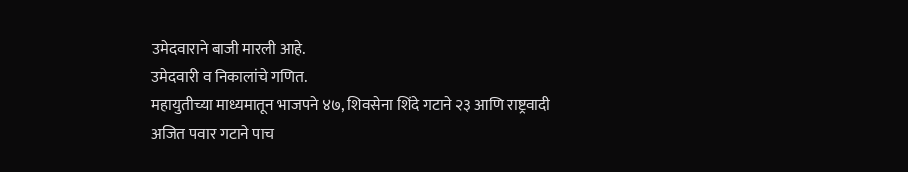उमेदवाराने बाजी मारली आहे.
उमेदवारी व निकालांचे गणित.
महायुतीच्या माध्यमातून भाजपने ४७, शिवसेना शिंदे गटाने २३ आणि राष्ट्रवादी अजित पवार गटाने पाच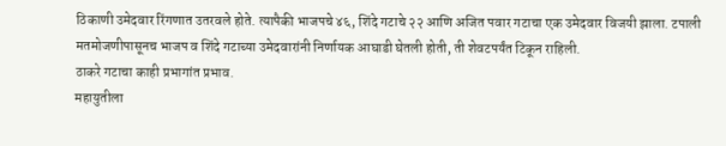ठिकाणी उमेदवार रिंगणात उतरवले होते. त्यापैकी भाजपचे ४६, शिंदे गटाचे २२ आणि अजित पवार गटाचा एक उमेदवार विजयी झाला. टपाली मतमोजणीपासूनच भाजप व शिंदे गटाच्या उमेदवारांनी निर्णायक आघाडी घेतली होती, ती शेवटपर्यंत टिकून राहिली.
ठाकरे गटाचा काही प्रभागांत प्रभाव.
महायुतीला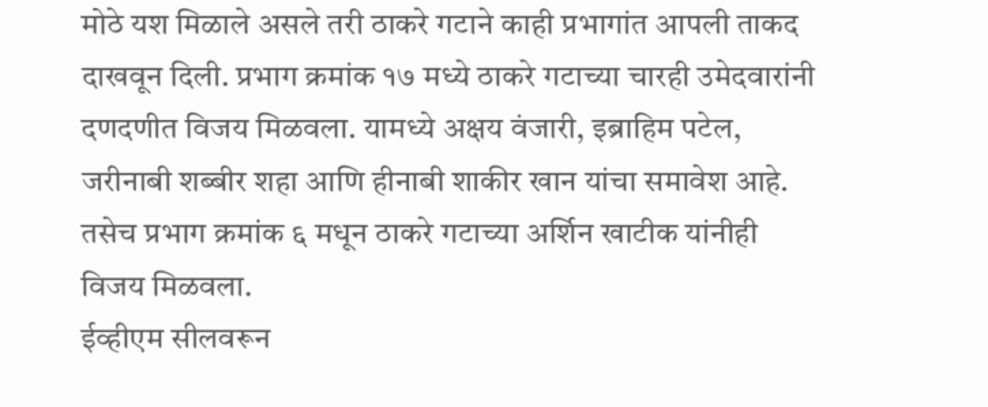मोठे यश मिळाले असले तरी ठाकरे गटाने काही प्रभागांत आपली ताकद दाखवून दिली. प्रभाग क्रमांक १७ मध्ये ठाकरे गटाच्या चारही उमेदवारांनी दणदणीत विजय मिळवला. यामध्ये अक्षय वंजारी, इब्राहिम पटेल, जरीनाबी शब्बीर शहा आणि हीनाबी शाकीर खान यांचा समावेश आहे. तसेच प्रभाग क्रमांक ६ मधून ठाकरे गटाच्या अर्शिन खाटीक यांनीही विजय मिळवला.
ईव्हीएम सीलवरून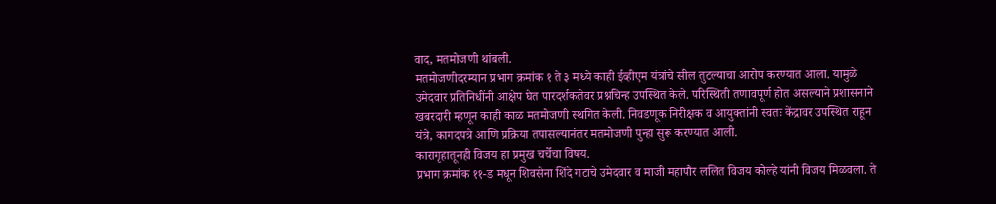वाद, मतमोजणी थांबली.
मतमोजणीदरम्यान प्रभाग क्रमांक १ ते ३ मध्ये काही ईव्हीएम यंत्रांचे सील तुटल्याचा आरोप करण्यात आला. यामुळे उमेदवार प्रतिनिधींनी आक्षेप घेत पारदर्शकतेवर प्रश्नचिन्ह उपस्थित केले. परिस्थिती तणावपूर्ण होत असल्याने प्रशासनाने खबरदारी म्हणून काही काळ मतमोजणी स्थगित केली. निवडणूक निरीक्षक व आयुक्तांनी स्वतः केंद्रावर उपस्थित राहून यंत्रे, कागदपत्रे आणि प्रक्रिया तपासल्यानंतर मतमोजणी पुन्हा सुरू करण्यात आली.
कारागृहातूनही विजय हा प्रमुख चर्चेचा विषय.
प्रभाग क्रमांक ११-ड मधून शिवसेना शिंदे गटाचे उमेदवार व माजी महापौर ललित विजय कोल्हे यांनी विजय मिळवला. ते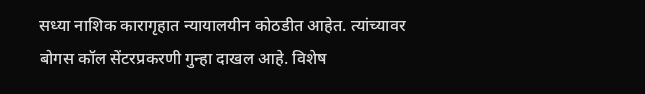सध्या नाशिक कारागृहात न्यायालयीन कोठडीत आहेत. त्यांच्यावर बोगस कॉल सेंटरप्रकरणी गुन्हा दाखल आहे. विशेष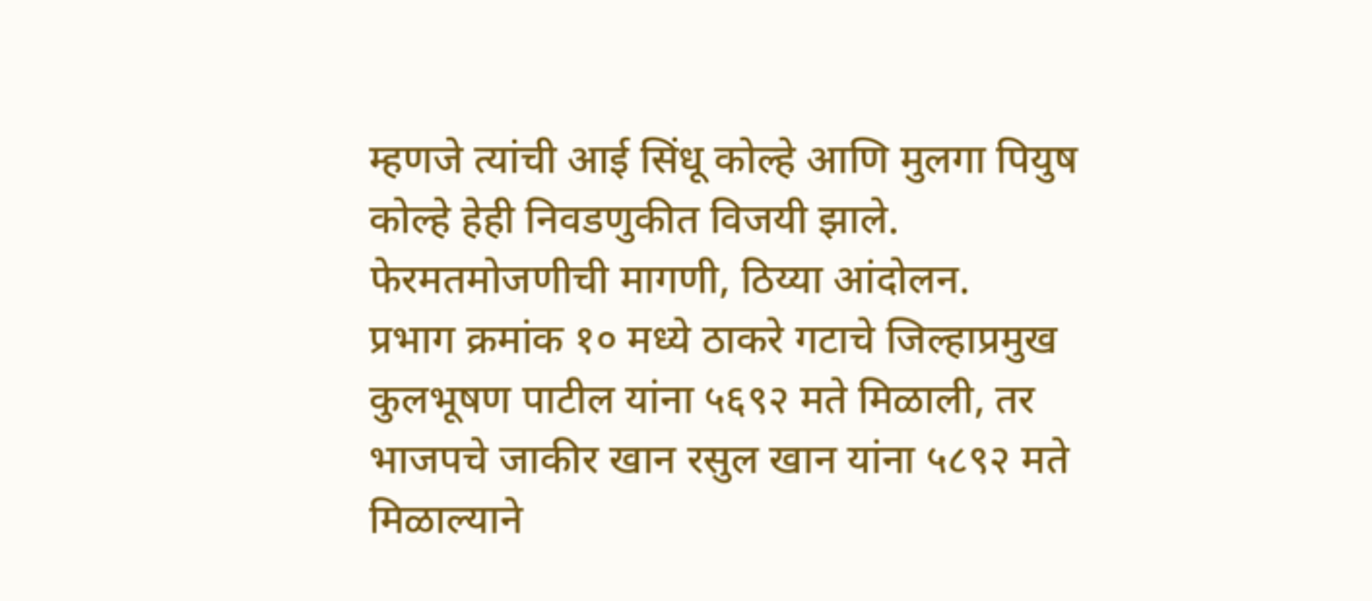म्हणजे त्यांची आई सिंधू कोल्हे आणि मुलगा पियुष कोल्हे हेही निवडणुकीत विजयी झाले.
फेरमतमोजणीची मागणी, ठिय्या आंदोलन.
प्रभाग क्रमांक १० मध्ये ठाकरे गटाचे जिल्हाप्रमुख कुलभूषण पाटील यांना ५६९२ मते मिळाली, तर भाजपचे जाकीर खान रसुल खान यांना ५८९२ मते मिळाल्याने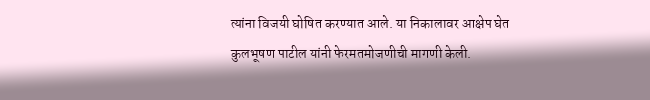त्यांना विजयी घोषित करण्यात आले. या निकालावर आक्षेप घेत कुलभूषण पाटील यांनी फेरमतमोजणीची मागणी केली.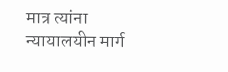मात्र त्यांना न्यायालयीन मार्ग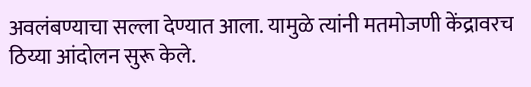अवलंबण्याचा सल्ला देण्यात आला. यामुळे त्यांनी मतमोजणी केंद्रावरच ठिय्या आंदोलन सुरू केले.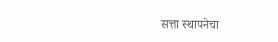सत्ता स्थापनेचा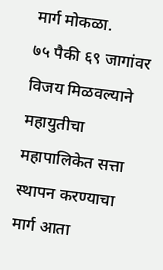मार्ग मोकळा.
७५ पैकी ६९ जागांवर विजय मिळवल्याने महायुतीचा महापालिकेत सत्ता स्थापन करण्याचा मार्ग आता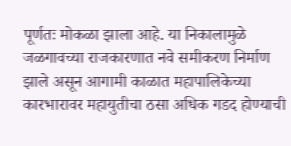पूर्णतः मोकळा झाला आहे. या निकालामुळे जळगावच्या राजकारणात नवे समीकरण निर्माण झाले असून आगामी काळात महापालिकेच्या कारभारावर महायुतीचा ठसा अधिक गडद होण्याची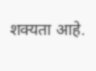शक्यता आहे.